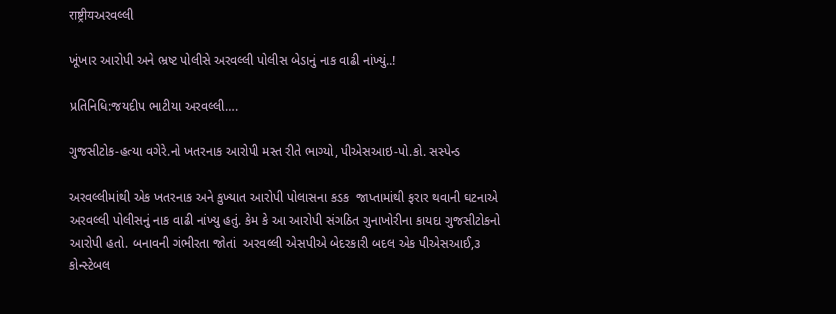राष्ट्रीयઅરવલ્લી

ખૂંખાર આરોપી અને ભ્રષ્ટ પોલીસે અરવલ્લી પોલીસ બેડાનું નાક વાઢી નાંખ્યું..!

પ્રતિનિધિ:જયદીપ ભાટીયા અરવલ્લી….

ગુજસીટોક-હત્યા વગેરે.નો ખતરનાક આરોપી મસ્ત રીતે ભાગ્યો, પીએસઆઇ-પો.કો. સસ્પેન્ડ

અરવલ્લીમાંથી એક ખતરનાક અને કુખ્યાત આરોપી પોલાસના કડક  જાપ્તામાંથી ફરાર થવાની ઘટનાએ અરવલ્લી પોલીસનું નાક વાઢી નાંખ્યુ હતું. કેમ કે આ આરોપી સંગઠિત ગુનાખોરીના કાયદા ગુજસીટોકનો આરોપી હતો. બનાવની ગંભીરતા જોતાં  અરવલ્લી એસપીએ બેદરકારી બદલ એક પીએસઆઈ,૩ કોન્સ્ટેબલ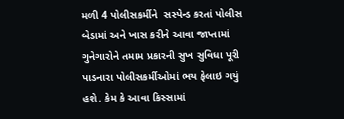મળી 4 પોલીસકર્મીને  સસ્પેન્ડ કરતાં પોલીસ બેડામાં અને ખાસ કરીને આવા જાપ્તામાં ગુનેગારોને તમામ પ્રકારની સુખ સુવિધા પૂરી પાડનારા પોલીસકર્મીઓમાં ભય ફેલાઇ ગયું હશે. કેમ કે આવા કિસ્સામાં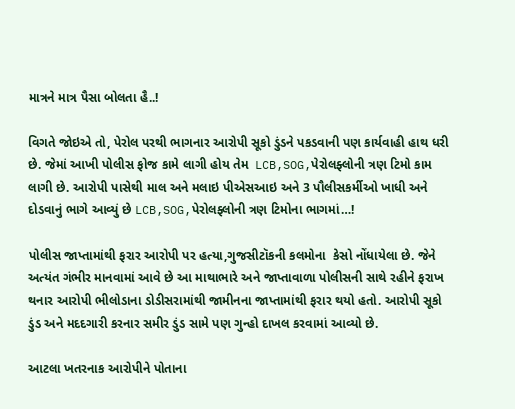માત્રને માત્ર પૈસા બોલતા હૈ..!

વિગતે જોઇએ તો, પેરોલ પરથી ભાગનાર આરોપી સૂકો ડુંડને પકડવાની પણ કાર્યવાહી હાથ ધરી છે. જેમાં આખી પોલીસ ફોજ કામે લાગી હોય તેમ  LCB,SOG,પેરોલફ્લોની ત્રણ ટિમો કામ લાગી છે. આરોપી પાસેથી માલ અને મલાઇ પીએસઆઇ અને 3 પૌલીસકર્મીઓ ખાધી અને દોડવાનું ભાગે આવ્યું છે LCB,SOG,પેરોલફ્લોની ત્રણ ટિમોના ભાગમાં…!

પોલીસ જાપ્તામાંથી ફરાર આરોપી પર હત્યા,ગુજસીટૉકની કલમોના  કેસો નોંધાયેલા છે. જેને અત્યંત ગંભીર માનવામાં આવે છે આ માથાભારે અને જાપ્તાવાળા પોલીસની સાથે રહીને ફરાખ થનાર આરોપી ભીલોડાના ડોડીસરામાંથી જામીનના જાપ્તામાંથી ફરાર થયો હતો. આરોપી સૂકો ડુંડ અને મદદગારી કરનાર સમીર ડુંડ સામે પણ ગુન્હો દાખલ કરવામાં આવ્યો છે.

આટલા ખતરનાક આરોપીને પોતાના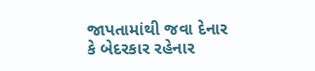જાપતામાંથી જવા દેનાર કે બેદરકાર રહેનાર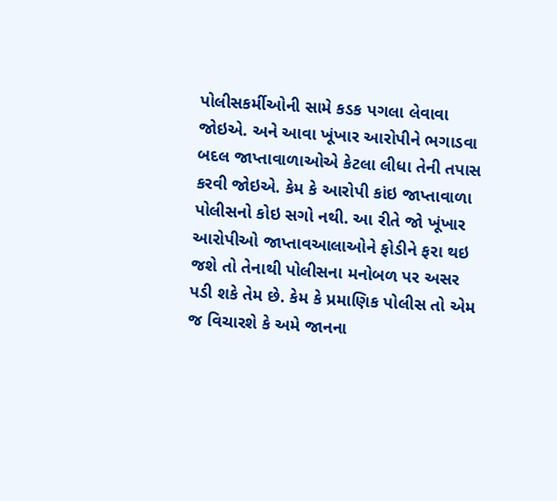પોલીસકર્મીઓની સામે કડક પગલા લેવાવા જોઇએ. અને આવા ખૂંખાર આરોપીને ભગાડવા બદલ જાપ્તાવાળાઓએ કેટલા લીધા તેની તપાસ કરવી જોઇએ. કેમ કે આરોપી કાંઇ જાપ્તાવાળા પોલીસનો કોઇ સગો નથી. આ રીતે જો ખૂંખાર આરોપીઓ જાપ્તાવઆલાઓને ફોડીને ફરા થઇ જશે તો તેનાથી પોલીસના મનોબળ પર અસર પડી શકે તેમ છે. કેમ કે પ્રમાણિક પોલીસ તો એમ જ વિચારશે કે અમે જાનના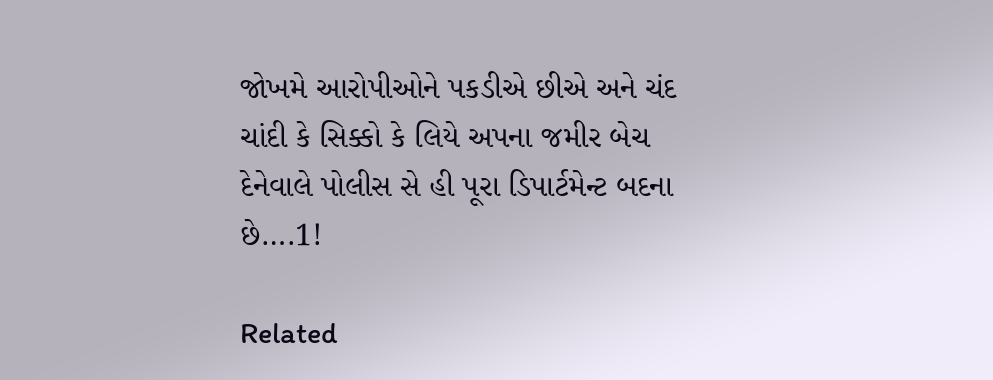જોખમે આરોપીઓને પકડીએ છીએ અને ચંદ ચાંદી કે સિક્કો કે લિયે અપના જમીર બેચ દેનેવાલે પોલીસ સે હી પૂરા ડિપાર્ટમેન્ટ બદના છે….1!

Related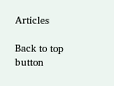Articles

Back to top button